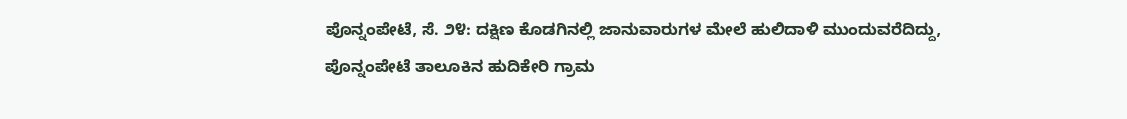ಪೊನ್ನಂಪೇಟೆ, ಸೆ. ೨೪: ದಕ್ಷಿಣ ಕೊಡಗಿನಲ್ಲಿ ಜಾನುವಾರುಗಳ ಮೇಲೆ ಹುಲಿದಾಳಿ ಮುಂದುವರೆದಿದ್ದು, ಪೊನ್ನಂಪೇಟೆ ತಾಲೂಕಿನ ಹುದಿಕೇರಿ ಗ್ರಾಮ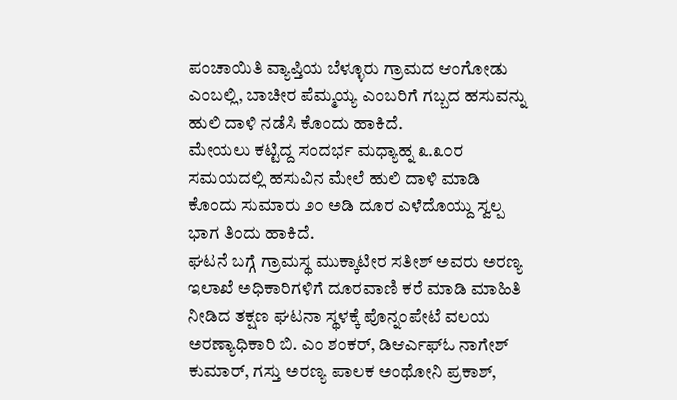ಪಂಚಾಯಿತಿ ವ್ಯಾಪ್ತಿಯ ಬೆಳ್ಳೂರು ಗ್ರಾಮದ ಆಂಗೋಡು ಎಂಬಲ್ಲಿ, ಬಾಚೀರ ಪೆಮ್ಮಯ್ಯ ಎಂಬರಿಗೆ ಗಬ್ಬದ ಹಸುವನ್ನು ಹುಲಿ ದಾಳಿ ನಡೆಸಿ ಕೊಂದು ಹಾಕಿದೆ.
ಮೇಯಲು ಕಟ್ಟಿದ್ದ ಸಂದರ್ಭ ಮಧ್ಯಾಹ್ನ ೩.೩೦ರ ಸಮಯದಲ್ಲಿ ಹಸುವಿನ ಮೇಲೆ ಹುಲಿ ದಾಳಿ ಮಾಡಿ ಕೊಂದು ಸುಮಾರು ೨೦ ಅಡಿ ದೂರ ಎಳೆದೊಯ್ದು ಸ್ವಲ್ಪ ಭಾಗ ತಿಂದು ಹಾಕಿದೆ.
ಘಟನೆ ಬಗ್ಗೆ ಗ್ರಾಮಸ್ಥ ಮುಕ್ಕಾಟೀರ ಸತೀಶ್ ಅವರು ಅರಣ್ಯ ಇಲಾಖೆ ಅಧಿಕಾರಿಗಳಿಗೆ ದೂರವಾಣಿ ಕರೆ ಮಾಡಿ ಮಾಹಿತಿ ನೀಡಿದ ತಕ್ಷಣ ಘಟನಾ ಸ್ಥಳಕ್ಕೆ ಪೊನ್ನಂಪೇಟೆ ವಲಯ ಅರಣ್ಯಾಧಿಕಾರಿ ಬಿ. ಎಂ ಶಂಕರ್, ಡಿಆರ್ಎಫ್ಓ ನಾಗೇಶ್ ಕುಮಾರ್, ಗಸ್ತು ಅರಣ್ಯ ಪಾಲಕ ಅಂಥೋನಿ ಪ್ರಕಾಶ್,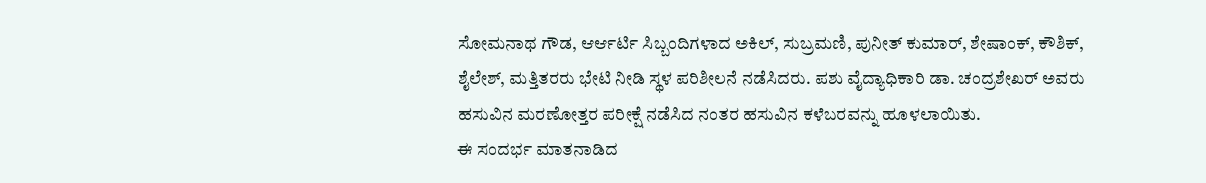ಸೋಮನಾಥ ಗೌಡ, ಆರ್ಆರ್ಟಿ ಸಿಬ್ಬಂದಿಗಳಾದ ಅಕಿಲ್, ಸುಬ್ರಮಣಿ, ಪುನೀತ್ ಕುಮಾರ್, ಶೇಷಾಂಕ್, ಕೌಶಿಕ್, ಶೈಲೇಶ್, ಮತ್ತಿತರರು ಭೇಟಿ ನೀಡಿ ಸ್ಥಳ ಪರಿಶೀಲನೆ ನಡೆಸಿದರು. ಪಶು ವೈದ್ಯಾಧಿಕಾರಿ ಡಾ. ಚಂದ್ರಶೇಖರ್ ಅವರು ಹಸುವಿನ ಮರಣೋತ್ತರ ಪರೀಕ್ಷೆ ನಡೆಸಿದ ನಂತರ ಹಸುವಿನ ಕಳೆಬರವನ್ನು ಹೂಳಲಾಯಿತು.
ಈ ಸಂದರ್ಭ ಮಾತನಾಡಿದ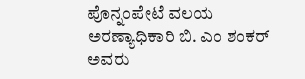ಪೊನ್ನಂಪೇಟೆ ವಲಯ ಅರಣ್ಯಾಧಿಕಾರಿ ಬಿ. ಎಂ ಶಂಕರ್ ಅವರು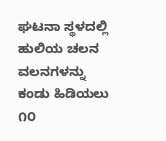ಘಟನಾ ಸ್ಥಳದಲ್ಲಿ ಹುಲಿಯ ಚಲನ ವಲನಗಳನ್ನು ಕಂಡು ಹಿಡಿಯಲು ೧೦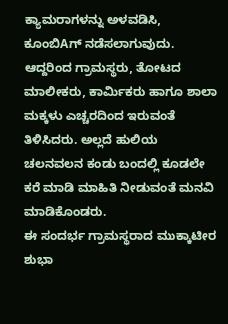ಕ್ಯಾಮರಾಗಳನ್ನು ಅಳವಡಿಸಿ, ಕೂಂಬಿAಗ್ ನಡೆಸಲಾಗುವುದು. ಆದ್ದರಿಂದ ಗ್ರಾಮಸ್ಥರು, ತೋಟದ ಮಾಲೀಕರು, ಕಾರ್ಮಿಕರು ಹಾಗೂ ಶಾಲಾ ಮಕ್ಕಳು ಎಚ್ಚರದಿಂದ ಇರುವಂತೆ ತಿಳಿಸಿದರು. ಅಲ್ಲದೆ ಹುಲಿಯ ಚಲನವಲನ ಕಂಡು ಬಂದಲ್ಲಿ ಕೂಡಲೇ ಕರೆ ಮಾಡಿ ಮಾಹಿತಿ ನೀಡುವಂತೆ ಮನವಿ ಮಾಡಿಕೊಂಡರು.
ಈ ಸಂದರ್ಭ ಗ್ರಾಮಸ್ಥರಾದ ಮುಕ್ಕಾಟೀರ ಶುಭಾ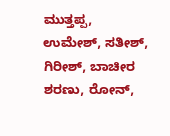ಮುತ್ತಪ್ಪ, ಉಮೇಶ್, ಸತೀಶ್, ಗಿರೀಶ್, ಬಾಚೀರ ಶರಣು, ರೋನ್,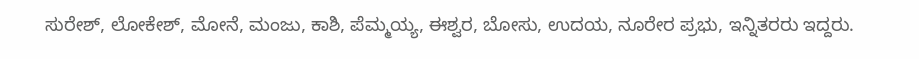ಸುರೇಶ್, ಲೋಕೇಶ್, ಮೋನೆ, ಮಂಜು, ಕಾಶಿ, ಪೆಮ್ಮಯ್ಯ, ಈಶ್ವರ, ಬೋಸು, ಉದಯ, ನೂರೇರ ಪ್ರಭು, ಇನ್ನಿತರರು ಇದ್ದರು.